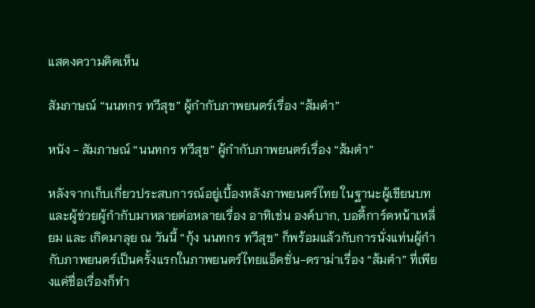แสดงความคิดเห็น

สัมภาษณ์ “นนทกร ทวีสุข” ผู้กำกับภาพยนตร์เรื่อง “ส้มตำ”

หนัง - สัมภาษณ์ “นนทกร ทวีสุข” ผู้กำกับภาพยนตร์เรื่อง “ส้มตำ”

หลังจากเก็บเกี่ยวประสบการณ์อยู่เบื้องหลังภาพยนตร์ไทย ในฐานะผู้เขียนบทและผู้ช่วยผู้กำกับมาหลายต่อหลายเรื่อง อาทิเช่น องค์บาก, บอดี้การ์ดหน้าเหลี่ยม และ เกิดมาลุย ณ วันนี้ “กุ้ง นนทกร ทวีสุข” ก็พร้อมแล้วกับการนั่งแท่นผู้กำกับภาพยนตร์เป็นครั้งแรกในภาพยนตร์ไทยแอ็คชั่น-ดราม่าเรื่อง “ส้มตำ” ที่เพียงแค่ชื่อเรื่องก็ทำ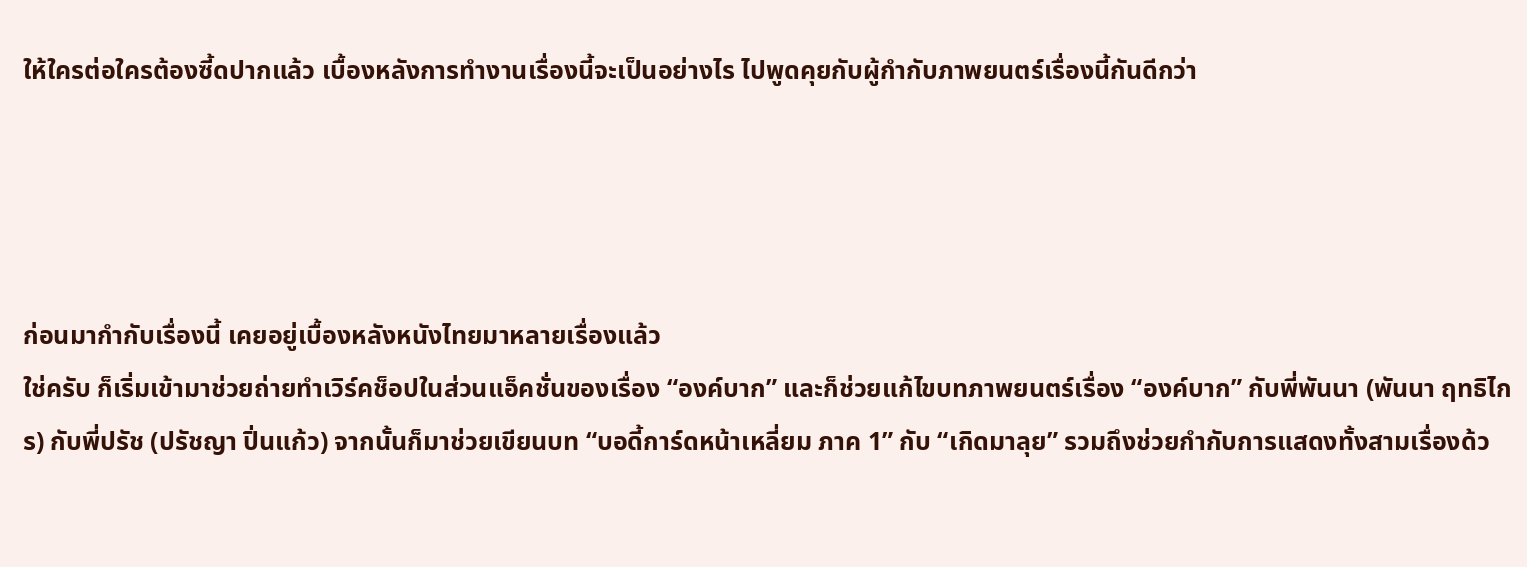ให้ใครต่อใครต้องซี้ดปากแล้ว เบื้องหลังการทำงานเรื่องนี้จะเป็นอย่างไร ไปพูดคุยกับผู้กำกับภาพยนตร์เรื่องนี้กันดีกว่า




ก่อนมากำกับเรื่องนี้ เคยอยู่เบื้องหลังหนังไทยมาหลายเรื่องแล้ว
ใช่ครับ ก็เริ่มเข้ามาช่วยถ่ายทำเวิร์คช็อปในส่วนแอ็คชั่นของเรื่อง “องค์บาก” และก็ช่วยแก้ไขบทภาพยนตร์เรื่อง “องค์บาก” กับพี่พันนา (พันนา ฤทธิไกร) กับพี่ปรัช (ปรัชญา ปิ่นแก้ว) จากนั้นก็มาช่วยเขียนบท “บอดี้การ์ดหน้าเหลี่ยม ภาค 1” กับ “เกิดมาลุย” รวมถึงช่วยกำกับการแสดงทั้งสามเรื่องด้ว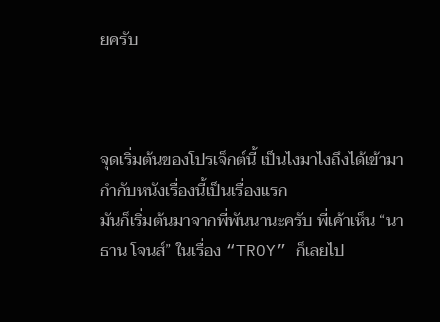ยครับ



จุดเริ่มต้นของโปรเจ็กต์นี้ เป็นไงมาไงถึงได้เข้ามากำกับหนังเรื่องนี้เป็นเรื่องแรก
มันก็เริ่มต้นมาจากพี่พันนานะครับ พี่เค้าเห็น “นาธาน โจนส์” ในเรื่อง “TROY” ก็เลยไป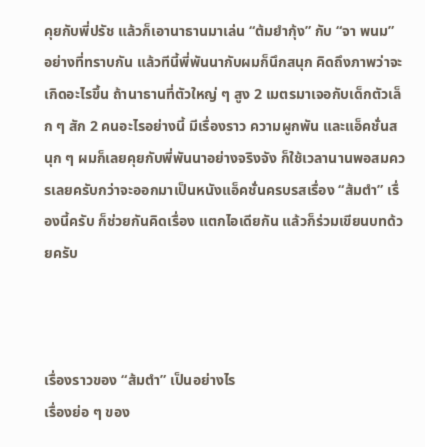คุยกับพี่ปรัช แล้วก็เอานาธานมาเล่น “ต้มยำกุ้ง” กับ “จา พนม” อย่างที่ทราบกัน แล้วทีนี้พี่พันนากับผมก็นึกสนุก คิดถึงภาพว่าจะเกิดอะไรขึ้น ถ้านาธานที่ตัวใหญ่ ๆ สูง 2 เมตรมาเจอกับเด็กตัวเล็ก ๆ สัก 2 คนอะไรอย่างนี้ มีเรื่องราว ความผูกพัน และแอ็คชั่นสนุก ๆ ผมก็เลยคุยกับพี่พันนาอย่างจริงจัง ก็ใช้เวลานานพอสมควรเลยครับกว่าจะออกมาเป็นหนังแอ็คชั่นครบรสเรื่อง “ส้มตำ” เรื่องนี้ครับ ก็ช่วยกันคิดเรื่อง แตกไอเดียกัน แล้วก็ร่วมเขียนบทด้วยครับ



เรื่องราวของ “ส้มตำ” เป็นอย่างไร
เรื่องย่อ ๆ ของ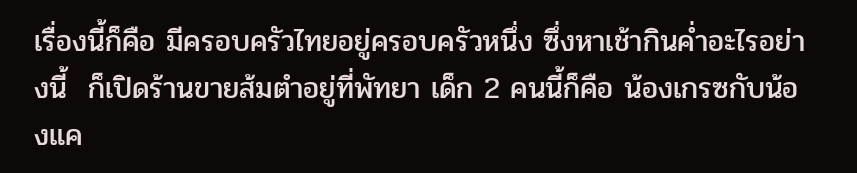เรื่องนี้ก็คือ มีครอบครัวไทยอยู่ครอบครัวหนึ่ง ซึ่งหาเช้ากินค่ำอะไรอย่างนี้  ก็เปิดร้านขายส้มตำอยู่ที่พัทยา เด็ก 2 คนนี้ก็คือ น้องเกรซกับน้องแค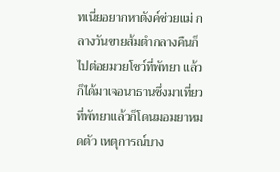ทเนี่ยอยากหาตังค์ช่วยแม่ กลางวันขายส้มตำกลางคืนก็ไปต่อยมวยโชว์ที่พัทยา แล้วก็ได้มาเจอนาธานซึ่งมาเที่ยวที่พัทยาแล้วก็โดนมอมยาหมดตัว เหตุการณ์บาง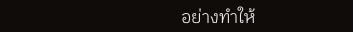อย่างทำให้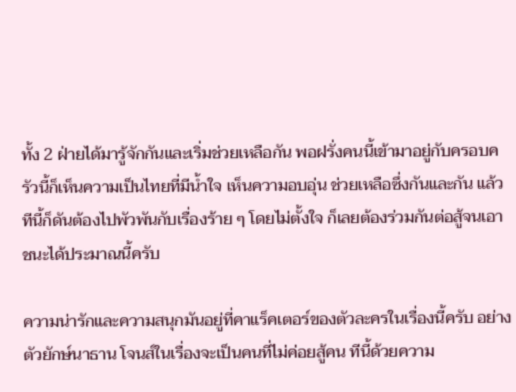ทั้ง 2 ฝ่ายได้มารู้จักกันและเริ่มช่วยเหลือกัน พอฝรั่งคนนี้เข้ามาอยู่กับครอบครัวนี้ก็เห็นความเป็นไทยที่มีน้ำใจ เห็นความอบอุ่น ช่วยเหลือซึ่งกันและกัน แล้วทีนี้ก็ดันต้องไปพัวพันกับเรื่องร้าย ๆ โดยไม่ตั้งใจ ก็เลยต้องร่วมกันต่อสู้จนเอาชนะได้ประมาณนี้ครับ

ความน่ารักและความสนุกมันอยู่ที่คาแร็คเตอร์ของตัวละครในเรื่องนี้ครับ อย่างตัวยักษ์นาธาน โจนส์ในเรื่องจะเป็นคนที่ไม่ค่อยสู้คน ทีนี้ด้วยความ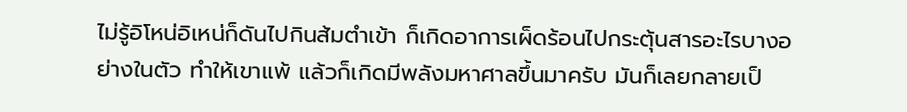ไม่รู้อิโหน่อิเหน่ก็ดันไปกินส้มตำเข้า ก็เกิดอาการเผ็ดร้อนไปกระตุ้นสารอะไรบางอย่างในตัว ทำให้เขาแพ้ แล้วก็เกิดมีพลังมหาศาลขึ้นมาครับ มันก็เลยกลายเป็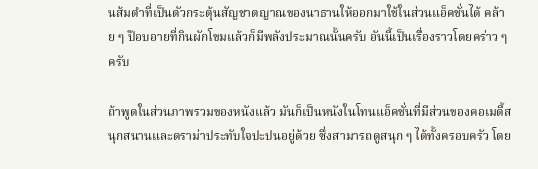นส้มตำที่เป็นตัวกระตุ้นสัญชาตญาณของนาธานให้ออกมาใช้ในส่วนแอ็คชั่นได้ คล้าย ๆ ป๊อบอายที่กินผักโขมแล้วก็มีพลังประมาณนั้นครับ อันนี้เป็นเรื่องราวโดยคร่าว ๆ ครับ

ถ้าพูดในส่วนภาพรวมของหนังแล้ว มันก็เป็นหนังในโทนแอ็คชั่นที่มีส่วนของคอเมดี้สนุกสนานและดราม่าประทับใจปะปนอยู่ด้วย ซึ่งสามารถดูสนุก ๆ ได้ทั้งครอบครัว โดย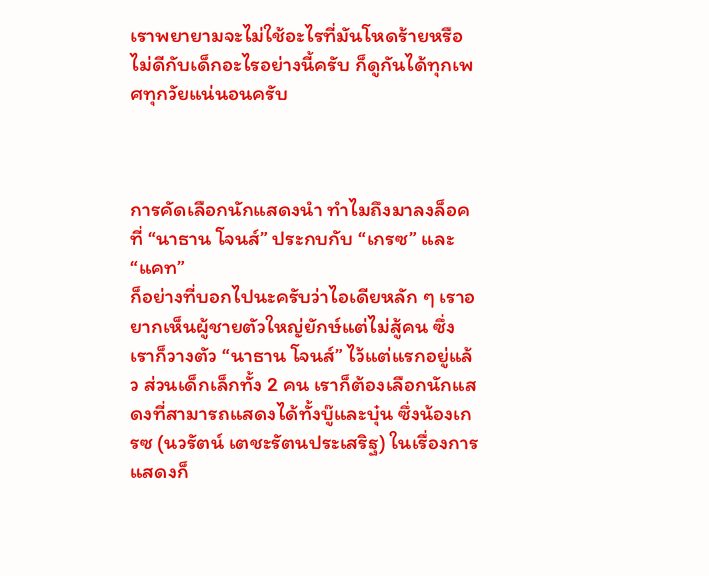เราพยายามจะไม่ใช้อะไรที่มันโหดร้ายหรือไม่ดีกับเด็กอะไรอย่างนี้ครับ ก็ดูกันได้ทุกเพศทุกวัยแน่นอนครับ



การคัดเลือกนักแสดงนำ ทำไมถึงมาลงล็อคที่ “นาธาน โจนส์” ประกบกับ “เกรซ” และ “แคท”
ก็อย่างที่บอกไปนะครับว่าไอเดียหลัก ๆ เราอยากเห็นผู้ชายตัวใหญ่ยักษ์แต่ไม่สู้คน ซึ่งเราก็วางตัว “นาธาน โจนส์” ไว้แต่แรกอยู่แล้ว ส่วนเด็กเล็กทั้ง 2 คน เราก็ต้องเลือกนักแสดงที่สามารถแสดงได้ทั้งบู๊และบุ๋น ซึ่งน้องเกรซ (นวรัตน์ เตชะรัตนประเสริฐ) ในเรื่องการแสดงก็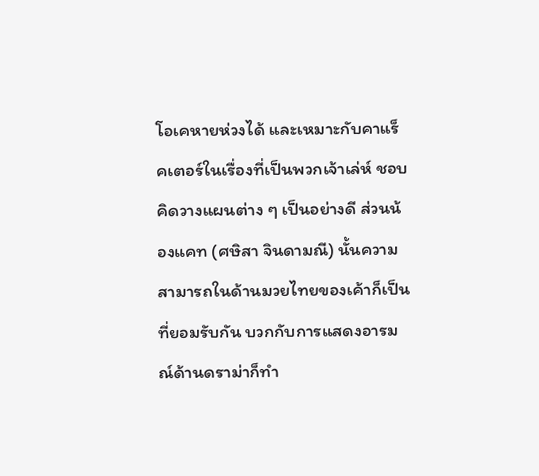โอเคหายห่วงได้ และเหมาะกับคาแร็คเตอร์ในเรื่องที่เป็นพวกเจ้าเล่ห์ ชอบคิดวางแผนต่าง ๆ เป็นอย่างดี ส่วนน้องแคท (ศษิสา จินดามณี) นั้นความสามารถในด้านมวยไทยของเค้าก็เป็นที่ยอมรับกัน บวกกับการแสดงอารมณ์ด้านดราม่าก็ทำ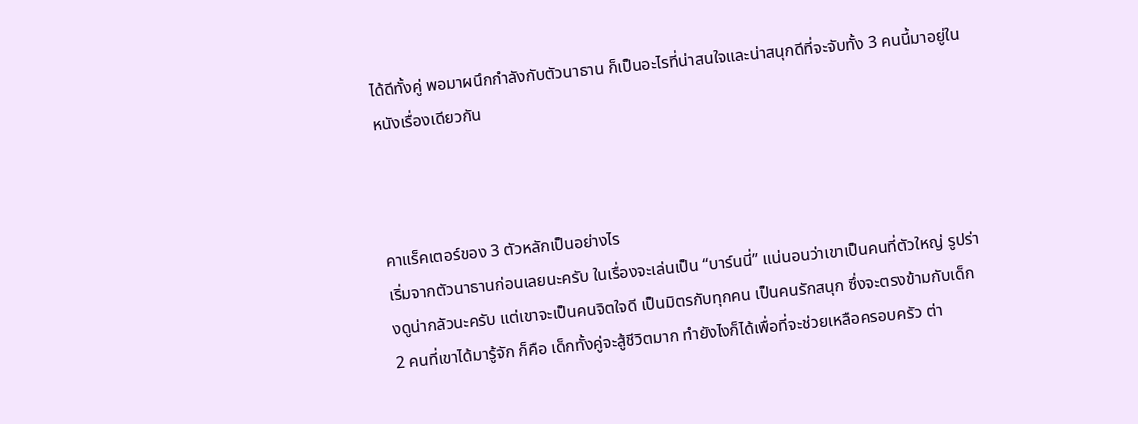ได้ดีทั้งคู่ พอมาผนึกกำลังกับตัวนาธาน ก็เป็นอะไรที่น่าสนใจและน่าสนุกดีที่จะจับทั้ง 3 คนนี้มาอยู่ในหนังเรื่องเดียวกัน



คาแร็คเตอร์ของ 3 ตัวหลักเป็นอย่างไร
เริ่มจากตัวนาธานก่อนเลยนะครับ ในเรื่องจะเล่นเป็น “บาร์นนี่” แน่นอนว่าเขาเป็นคนที่ตัวใหญ่ รูปร่างดูน่ากลัวนะครับ แต่เขาจะเป็นคนจิตใจดี เป็นมิตรกับทุกคน เป็นคนรักสนุก ซึ่งจะตรงข้ามกับเด็ก 2 คนที่เขาได้มารู้จัก ก็คือ เด็กทั้งคู่จะสู้ชีวิตมาก ทำยังไงก็ได้เพื่อที่จะช่วยเหลือครอบครัว ต่า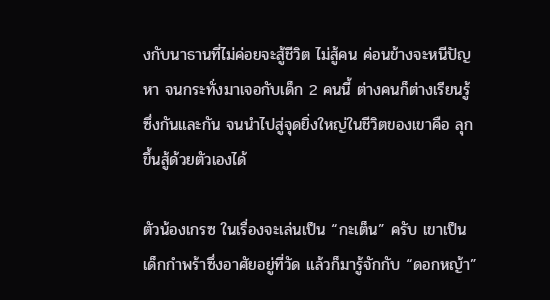งกับนาธานที่ไม่ค่อยจะสู้ชีวิต ไม่สู้คน ค่อนข้างจะหนีปัญหา จนกระทั่งมาเจอกับเด็ก 2 คนนี้ ต่างคนก็ต่างเรียนรู้ซึ่งกันและกัน จนนำไปสู่จุดยิ่งใหญ่ในชีวิตของเขาคือ ลุกขึ้นสู้ด้วยตัวเองได้

ตัวน้องเกรซ ในเรื่องจะเล่นเป็น “กะเต็น” ครับ เขาเป็นเด็กกำพร้าซึ่งอาศัยอยู่ที่วัด แล้วก็มารู้จักกับ “ดอกหญ้า”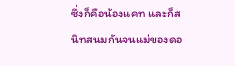ซึ่งก็คือน้องแคท และก็สนิทสนมกันจนแม่ของดอ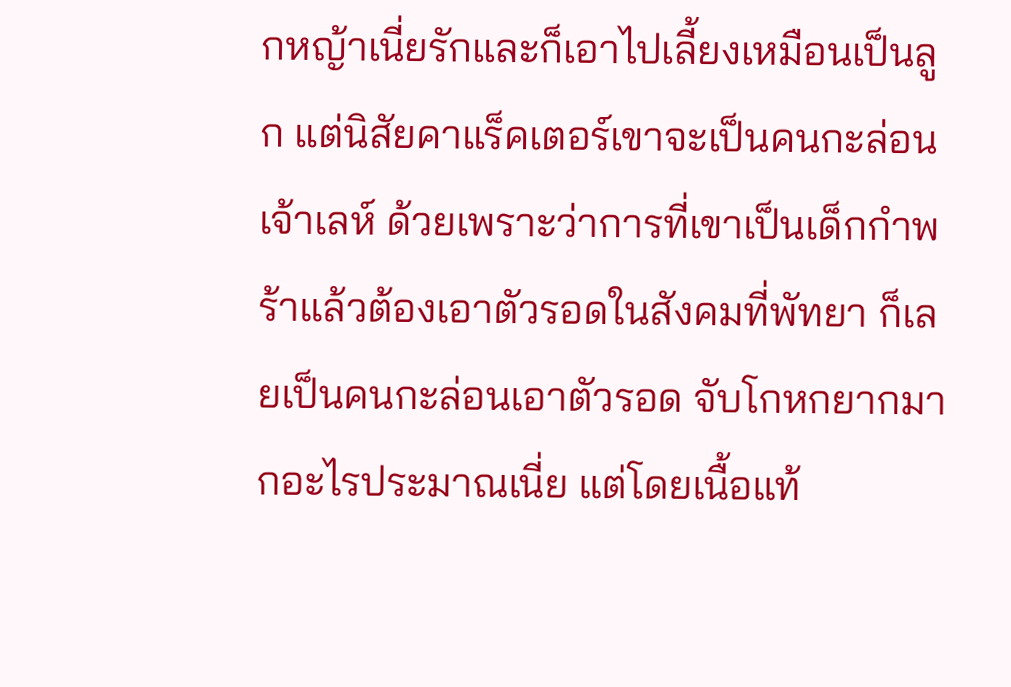กหญ้าเนี่ยรักและก็เอาไปเลี้ยงเหมือนเป็นลูก แต่นิสัยคาแร็คเตอร์เขาจะเป็นคนกะล่อน เจ้าเลห์ ด้วยเพราะว่าการที่เขาเป็นเด็กกำพร้าแล้วต้องเอาตัวรอดในสังคมที่พัทยา ก็เลยเป็นคนกะล่อนเอาตัวรอด จับโกหกยากมากอะไรประมาณเนี่ย แต่โดยเนื้อแท้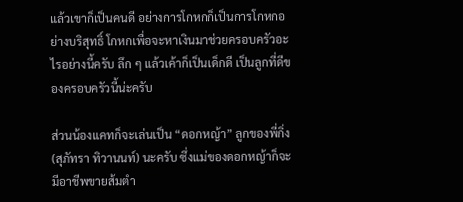แล้วเขาก็เป็นคนดี อย่างการโกหกก็เป็นการโกหกอย่างบริสุทธิ์ โกหกเพื่อจะหาเงินมาช่วยครอบครัวอะไรอย่างนี้ครับ ลึก ๆ แล้วเค้าก็เป็นเด็กดี เป็นลูกที่ดีของครอบครัวนี้น่ะครับ

ส่วนน้องแคทก็จะเล่นเป็น “ดอกหญ้า” ลูกของพี่กิ่ง (สุภัทรา ทิวานนท์) นะครับ ซึ่งแม่ของดอกหญ้าก็จะมีอาชีพขายส้มตำ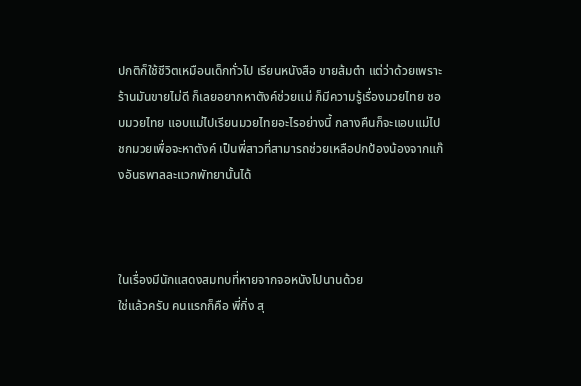ปกติก็ใช้ชีวิตเหมือนเด็กทั่วไป เรียนหนังสือ ขายส้มตำ แต่ว่าด้วยเพราะร้านมันขายไม่ดี ก็เลยอยากหาตังค์ช่วยแม่ ก็มีความรู้เรื่องมวยไทย ชอบมวยไทย แอบแม่ไปเรียนมวยไทยอะไรอย่างนี้ กลางคืนก็จะแอบแม่ไปชกมวยเพื่อจะหาตังค์ เป็นพี่สาวที่สามารถช่วยเหลือปกป้องน้องจากแก๊งอันธพาลละแวกพัทยานั้นได้



ในเรื่องมีนักแสดงสมทบที่หายจากจอหนังไปนานด้วย
ใช่แล้วครับ คนแรกก็คือ พี่กิ่ง สุ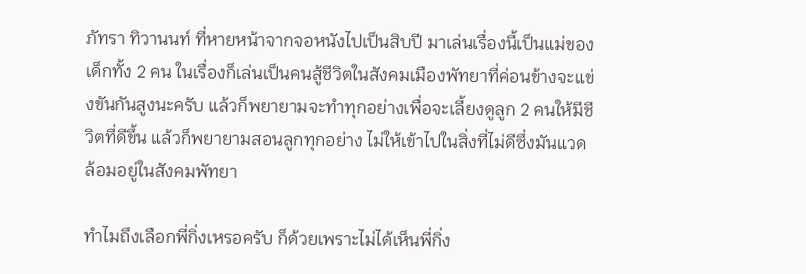ภัทรา ทิวานนท์ ที่หายหน้าจากจอหนังไปเป็นสิบปี มาเล่นเรื่องนี้เป็นแม่ของเด็กทั้ง 2 คน ในเรื่องก็เล่นเป็นคนสู้ชีวิตในสังคมเมืองพัทยาที่ค่อนข้างจะแข่งขันกันสูงนะครับ แล้วก็พยายามจะทำทุกอย่างเพื่อจะเลี้ยงดูลูก 2 คนให้มีชีวิตที่ดีขึ้น แล้วก็พยายามสอนลูกทุกอย่าง ไม่ให้เข้าไปในสิ่งที่ไม่ดีซึ่งมันแวดล้อมอยู่ในสังคมพัทยา

ทำไมถึงเลือกพี่กิ่งเหรอครับ ก็ด้วยเพราะไม่ได้เห็นพี่กิ่ง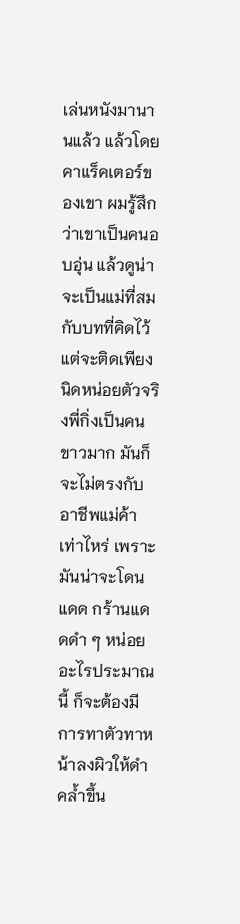เล่นหนังมานานแล้ว แล้วโดยคาแร็คเตอร์ของเขา ผมรู้สึกว่าเขาเป็นคนอบอุ่น แล้วดูน่าจะเป็นแม่ที่สมกับบทที่คิดไว้ แต่จะติดเพียงนิดหน่อยตัวจริงพี่กิ่งเป็นคนขาวมาก มันก็จะไม่ตรงกับอาชีพแม่ค้าเท่าไหร่ เพราะมันน่าจะโดนแดด กร้านแดดดำ ๆ หน่อยอะไรประมาณนี้ ก็จะต้องมีการทาตัวทาหน้าลงผิวให้ดำคล้ำขึ้น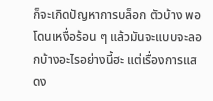ก็จะเกิดปัญหาการบล็อก ตัวบ้าง พอโดนเหงื่อร้อน ๆ แล้วมันจะแบบจะลอกบ้างอะไรอย่างนี้ฮะ แต่เรื่องการแสดง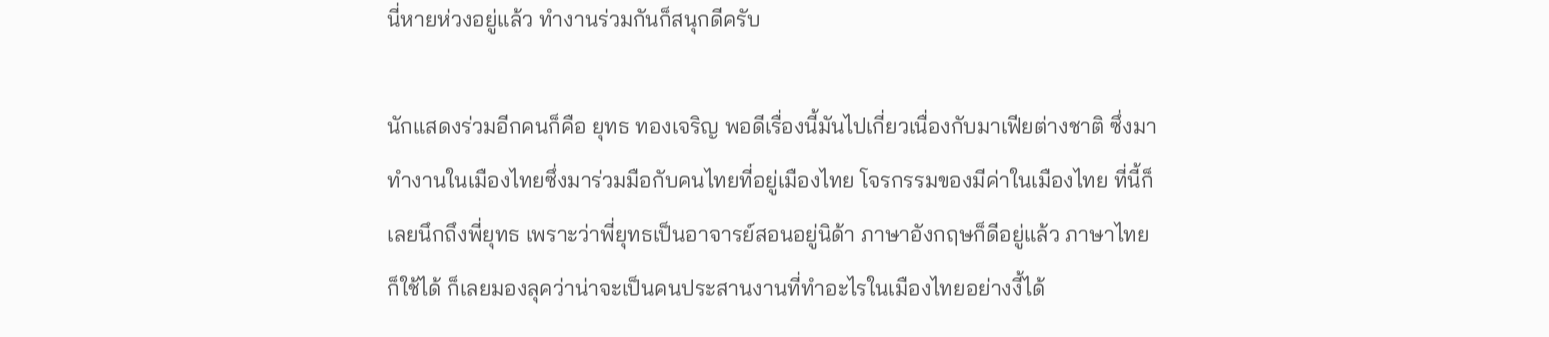นี่หายห่วงอยู่แล้ว ทำงานร่วมกันก็สนุกดีครับ

นักแสดงร่วมอีกคนก็คือ ยุทธ ทองเจริญ พอดีเรื่องนี้มันไปเกี่ยวเนื่องกับมาเฟียต่างชาติ ซึ่งมาทำงานในเมืองไทยซึ่งมาร่วมมือกับคนไทยที่อยู่เมืองไทย โจรกรรมของมีค่าในเมืองไทย ที่นี้ก็เลยนึกถึงพี่ยุทธ เพราะว่าพี่ยุทธเป็นอาจารย์สอนอยู่นิด้า ภาษาอังกฤษก็ดีอยู่แล้ว ภาษาไทยก็ใช้ได้ ก็เลยมองลุคว่าน่าจะเป็นคนประสานงานที่ทำอะไรในเมืองไทยอย่างงี้ได้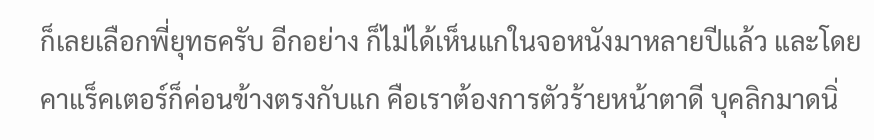ก็เลยเลือกพี่ยุทธครับ อีกอย่าง ก็ไม่ได้เห็นแกในจอหนังมาหลายปีแล้ว และโดยคาแร็คเตอร์ก็ค่อนข้างตรงกับแก คือเราต้องการตัวร้ายหน้าตาดี บุคลิกมาดนิ่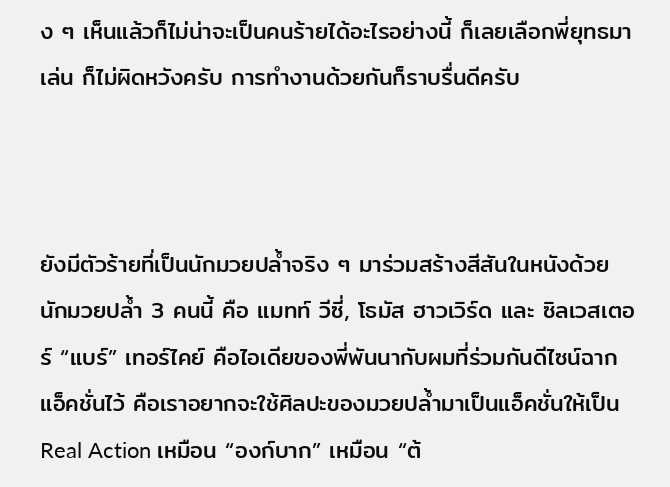ง ๆ เห็นแล้วก็ไม่น่าจะเป็นคนร้ายได้อะไรอย่างนี้ ก็เลยเลือกพี่ยุทธมาเล่น ก็ไม่ผิดหวังครับ การทำงานด้วยกันก็ราบรื่นดีครับ



ยังมีตัวร้ายที่เป็นนักมวยปล้ำจริง ๆ มาร่วมสร้างสีสันในหนังด้วย
นักมวยปล้ำ 3 คนนี้ คือ แมทท์ วีซี่, โธมัส ฮาวเวิร์ด และ ซิลเวสเตอร์ “แบร์” เทอร์ไคย์ คือไอเดียของพี่พันนากับผมที่ร่วมกันดีไซน์ฉากแอ็คชั่นไว้ คือเราอยากจะใช้ศิลปะของมวยปล้ำมาเป็นแอ็คชั่นให้เป็น Real Action เหมือน “องก์บาก” เหมือน “ต้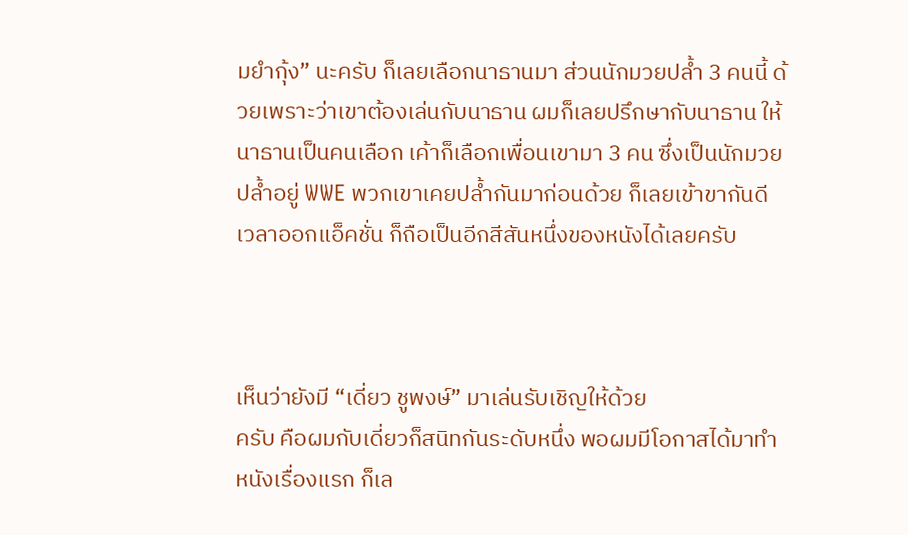มยำกุ้ง” นะครับ ก็เลยเลือกนาธานมา ส่วนนักมวยปล้ำ 3 คนนี้ ด้วยเพราะว่าเขาต้องเล่นกับนาธาน ผมก็เลยปรึกษากับนาธาน ให้นาธานเป็นคนเลือก เค้าก็เลือกเพื่อนเขามา 3 คน ซึ่งเป็นนักมวยปล้ำอยู่ WWE พวกเขาเคยปล้ำกันมาก่อนด้วย ก็เลยเข้าขากันดี เวลาออกแอ็คชั่น ก็ถือเป็นอีกสีสันหนึ่งของหนังได้เลยครับ



เห็นว่ายังมี “เดี่ยว ชูพงษ์” มาเล่นรับเชิญให้ด้วย
ครับ คือผมกับเดี่ยวก็สนิทกันระดับหนึ่ง พอผมมีโอกาสได้มาทำหนังเรื่องแรก ก็เล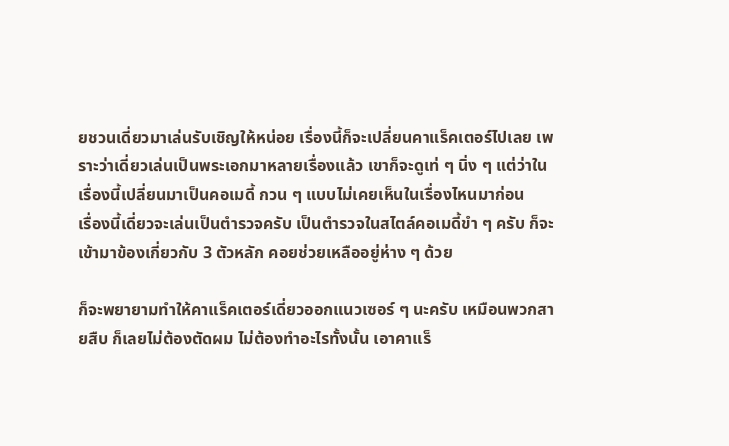ยชวนเดี่ยวมาเล่นรับเชิญให้หน่อย เรื่องนี้ก็จะเปลี่ยนคาแร็คเตอร์ไปเลย เพราะว่าเดี่ยวเล่นเป็นพระเอกมาหลายเรื่องแล้ว เขาก็จะดูเท่ ๆ นิ่ง ๆ แต่ว่าในเรื่องนี้เปลี่ยนมาเป็นคอเมดี้ กวน ๆ แบบไม่เคยเห็นในเรื่องไหนมาก่อน
เรื่องนี้เดี่ยวจะเล่นเป็นตำรวจครับ เป็นตำรวจในสไตล์คอเมดี้ขำ ๆ ครับ ก็จะเข้ามาข้องเกี่ยวกับ 3 ตัวหลัก คอยช่วยเหลืออยู่ห่าง ๆ ด้วย

ก็จะพยายามทำให้คาแร็คเตอร์เดี่ยวออกแนวเซอร์ ๆ นะครับ เหมือนพวกสายสืบ ก็เลยไม่ต้องตัดผม ไม่ต้องทำอะไรทั้งนั้น เอาคาแร็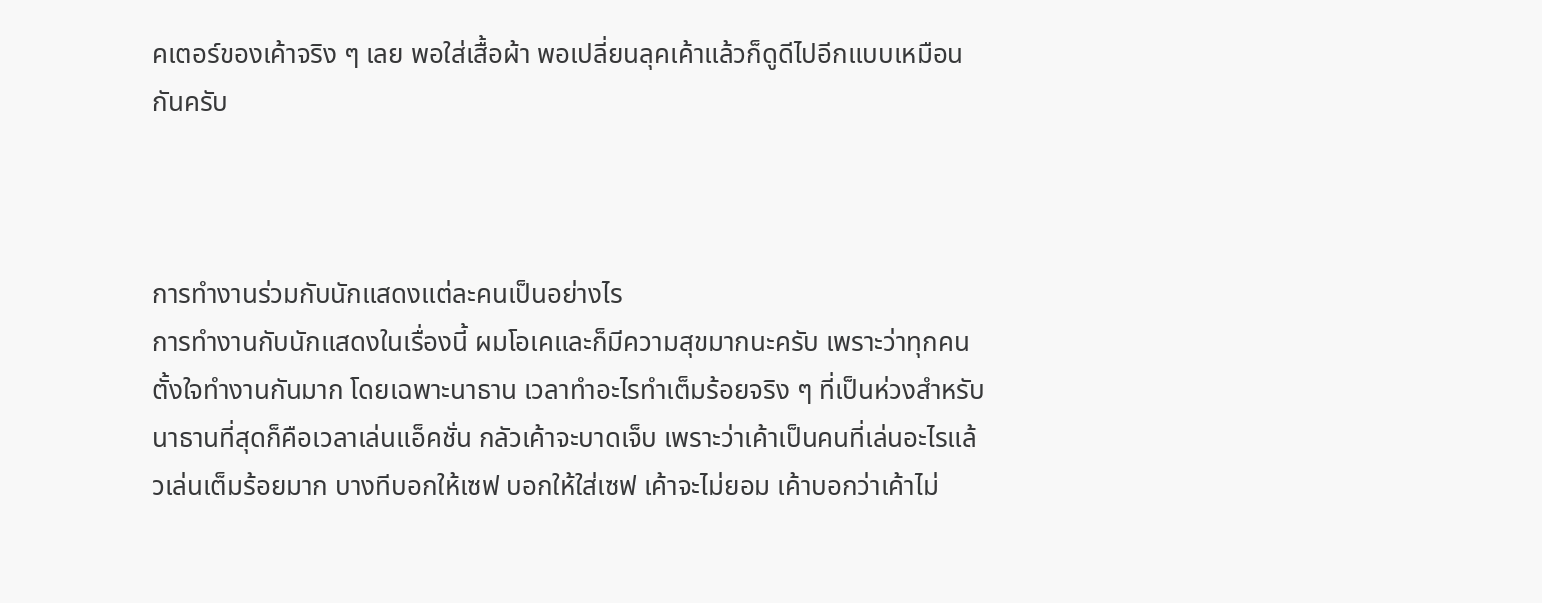คเตอร์ของเค้าจริง ๆ เลย พอใส่เสื้อผ้า พอเปลี่ยนลุคเค้าแล้วก็ดูดีไปอีกแบบเหมือนกันครับ



การทำงานร่วมกับนักแสดงแต่ละคนเป็นอย่างไร
การทำงานกับนักแสดงในเรื่องนี้ ผมโอเคและก็มีความสุขมากนะครับ เพราะว่าทุกคนตั้งใจทำงานกันมาก โดยเฉพาะนาธาน เวลาทำอะไรทำเต็มร้อยจริง ๆ ที่เป็นห่วงสำหรับนาธานที่สุดก็คือเวลาเล่นแอ็คชั่น กลัวเค้าจะบาดเจ็บ เพราะว่าเค้าเป็นคนที่เล่นอะไรแล้วเล่นเต็มร้อยมาก บางทีบอกให้เซฟ บอกให้ใส่เซฟ เค้าจะไม่ยอม เค้าบอกว่าเค้าไม่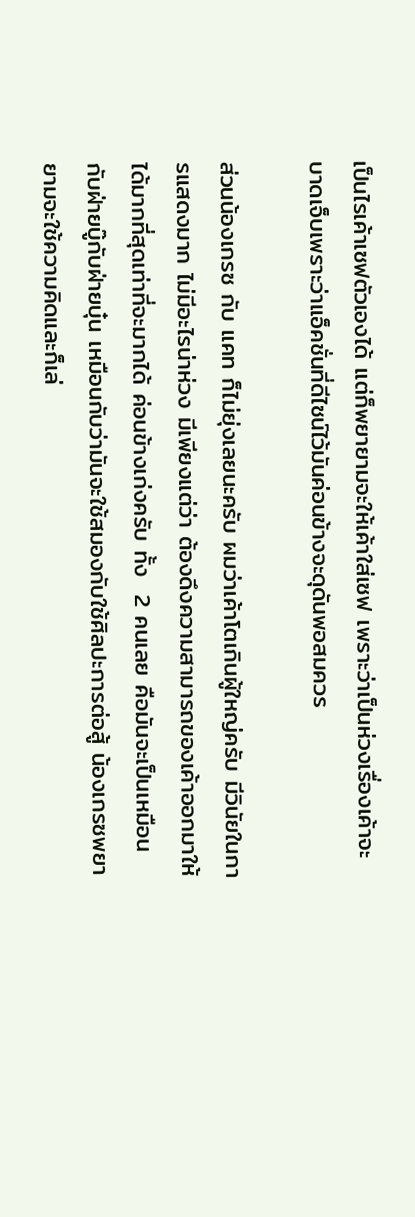เป็นไรเค้าเซฟตัวเองได้ แต่ก็พยายามจะให้เค้าใส่เซฟ เพราะว่าเป็นห่วงเรื่องเค้าจะบาดเจ็บเพราะว่าแอ็คชั่นที่ดีไซน์ไว้มันค่อนข้างจะดุดันพอสมควร

ส่วนน้องเกรซ กับ แคท ก็ไม่ยุ่งเลยนะครับ ผมว่าเค้าโตเกินผู้ใหญ่ครับ มีวินัยในการแสดงมาก ไม่มีอะไรน่าห่วง มีเพียงแต่ว่า ต้องดึงความสามารถของเค้าออกมาให้ได้มากที่สุดเท่าที่จะมากได้ ค่อนข้างเก่งครับ ทั้ง  2 คนเลย คือมันจะเป็นเหมือนกับฝ่ายบู๊กับฝ่ายบุ๋น เหมือนกับว่ามันจะใช้สมองกับใช้ศิลปะการต่อสู้ น้องเกรซพยายามจะใช้ความคิดและก็เล่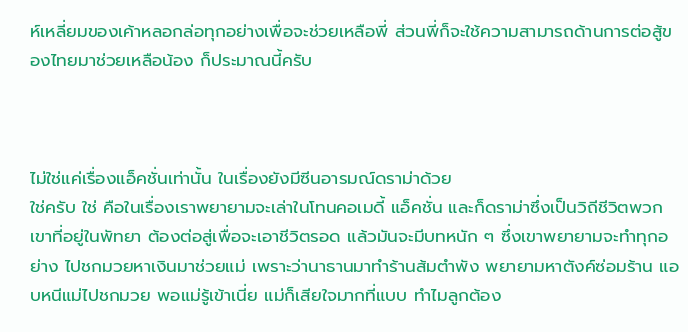ห์เหลี่ยมของเค้าหลอกล่อทุกอย่างเพื่อจะช่วยเหลือพี่ ส่วนพี่ก็จะใช้ความสามารถด้านการต่อสู้ของไทยมาช่วยเหลือน้อง ก็ประมาณนี้ครับ



ไม่ใช่แค่เรื่องแอ็คชั่นเท่านั้น ในเรื่องยังมีซีนอารมณ์ดราม่าด้วย
ใช่ครับ ใช่ คือในเรื่องเราพยายามจะเล่าในโทนคอเมดี้ แอ็คชั่น และก็ดราม่าซึ่งเป็นวิถีชีวิตพวกเขาที่อยู่ในพัทยา ต้องต่อสู่เพื่อจะเอาชีวิตรอด แล้วมันจะมีบทหนัก ๆ ซึ่งเขาพยายามจะทำทุกอย่าง ไปชกมวยหาเงินมาช่วยแม่ เพราะว่านาธานมาทำร้านส้มตำพัง พยายามหาตังค์ซ่อมร้าน แอบหนีแม่ไปชกมวย พอแม่รู้เข้าเนี่ย แม่ก็เสียใจมากที่แบบ ทำไมลูกต้อง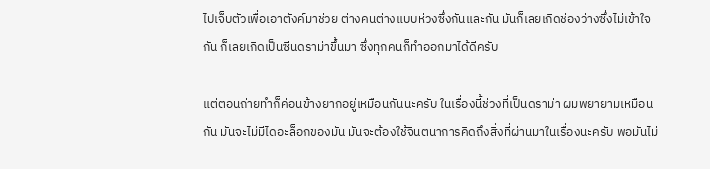ไปเจ็บตัวเพื่อเอาตังค์มาช่วย ต่างคนต่างแบบห่วงซึ่งกันและกัน มันก็เลยเกิดช่องว่างซึ่งไม่เข้าใจกัน ก็เลยเกิดเป็นซีนดราม่าขึ้นมา ซึ่งทุกคนก็ทำออกมาได้ดีครับ

แต่ตอนถ่ายทำก็ค่อนข้างยากอยู่เหมือนกันนะครับ ในเรื่องนี้ช่วงที่เป็นดราม่า ผมพยายามเหมือนกัน มันจะไม่มีไดอะล็อกของมัน มันจะต้องใช้จินตนาการคิดถึงสิ่งที่ผ่านมาในเรื่องนะครับ พอมันไม่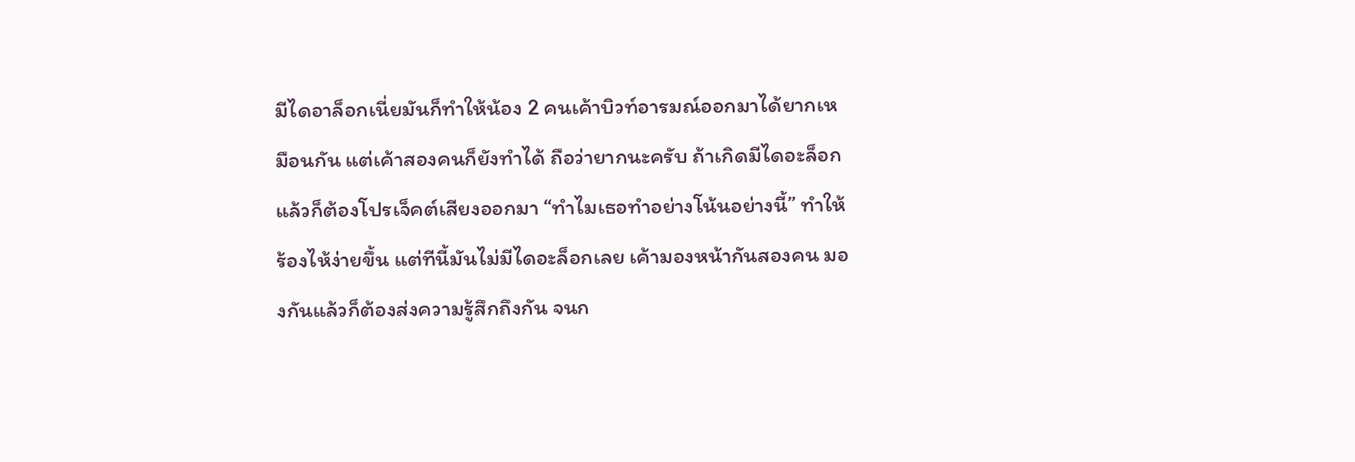มีไดอาล็อกเนี่ยมันก็ทำให้น้อง 2 คนเค้าบิวท์อารมณ์ออกมาได้ยากเหมือนกัน แต่เค้าสองคนก็ยังทำได้ ถือว่ายากนะครับ ถ้าเกิดมีไดอะล็อกแล้วก็ต้องโปรเจ็คต์เสียงออกมา “ทำไมเธอทำอย่างโน้นอย่างนี้” ทำให้ร้องไห้ง่ายขึ้น แต่ทีนี้มันไม่มีไดอะล็อกเลย เค้ามองหน้ากันสองคน มองกันแล้วก็ต้องส่งความรู้สึกถึงกัน จนก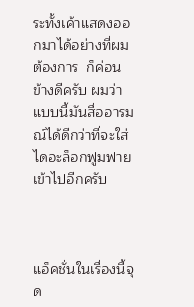ระทั้งเค้าแสดงออกมาได้อย่างที่ผมต้องการ  ก็ค่อนข้างดีครับ ผมว่าแบบนี้มันสื่ออารมณ์ได้ดีกว่าที่จะใส่ไดอะล็อกฟูมฟายเข้าไปอีกครับ



แอ็คชั่นในเรื่องนี้จุด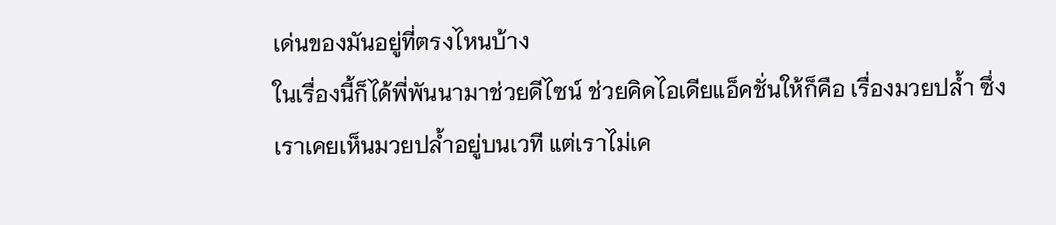เด่นของมันอยู่ที่ตรงไหนบ้าง
ในเรื่องนี้ก็ได้พี่พันนามาช่วยดีไซน์ ช่วยคิดไอเดียแอ็คชั่นให้ก็คือ เรื่องมวยปล้ำ ซึ่งเราเคยเห็นมวยปล้ำอยู่บนเวที แต่เราไม่เค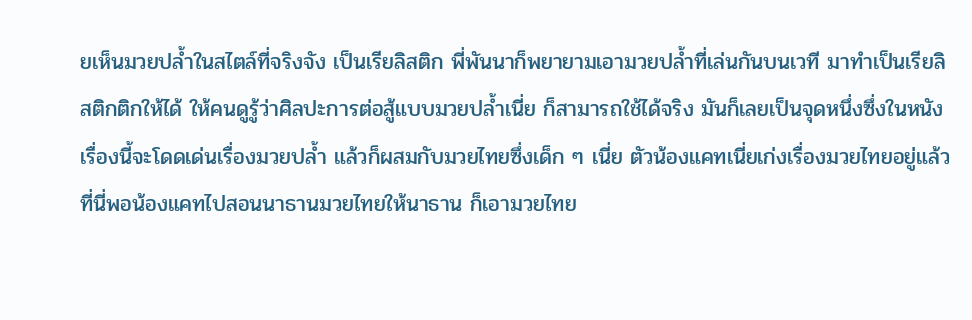ยเห็นมวยปล้ำในสไตล์ที่จริงจัง เป็นเรียลิสติก พี่พันนาก็พยายามเอามวยปล้ำที่เล่นกันบนเวที มาทำเป็นเรียลิสติกติกให้ได้ ให้คนดูรู้ว่าศิลปะการต่อสู้แบบมวยปล้ำเนี่ย ก็สามารถใช้ได้จริง มันก็เลยเป็นจุดหนึ่งซึ่งในหนังเรื่องนี้จะโดดเด่นเรื่องมวยปล้ำ แล้วก็ผสมกับมวยไทยซึ่งเด็ก ๆ เนี่ย ตัวน้องแคทเนี่ยเก่งเรื่องมวยไทยอยู่แล้ว ที่นี่พอน้องแคทไปสอนนาธานมวยไทยให้นาธาน ก็เอามวยไทย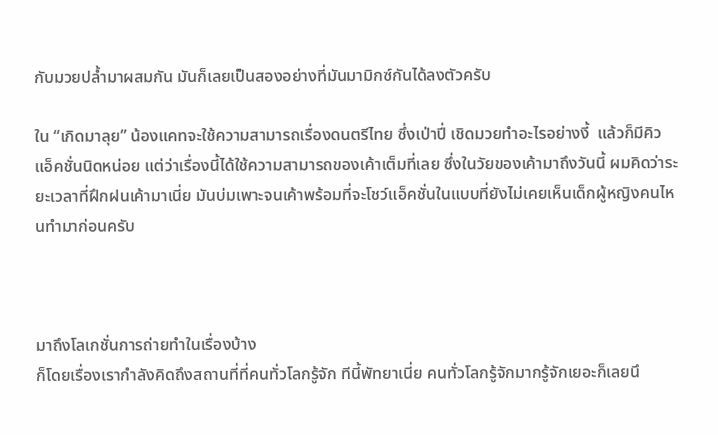กับมวยปล้ำมาผสมกัน มันก็เลยเป็นสองอย่างที่มันมามิกซ์กันได้ลงตัวครับ

ใน “เกิดมาลุย” น้องแคทจะใช้ความสามารถเรื่องดนตรีไทย ซึ่งเป่าปี่ เชิดมวยทำอะไรอย่างงี้  แล้วก็มีคิวแอ็คชั่นนิดหน่อย แต่ว่าเรื่องนี้ได้ใช้ความสามารถของเค้าเต็มที่เลย ซึ่งในวัยของเค้ามาถึงวันนี้ ผมคิดว่าระยะเวลาที่ฝึกฝนเค้ามาเนี่ย มันบ่มเพาะจนเค้าพร้อมที่จะโชว์แอ็คชั่นในแบบที่ยังไม่เคยเห็นเด็กผู้หญิงคนไหนทำมาก่อนครับ



มาถึงโลเกชั่นการถ่ายทำในเรื่องบ้าง
ก็โดยเรื่องเรากำลังคิดถึงสถานที่ที่คนทั่วโลกรู้จัก ทีนี้พัทยาเนี่ย คนทั่วโลกรู้จักมากรู้จักเยอะก็เลยนึ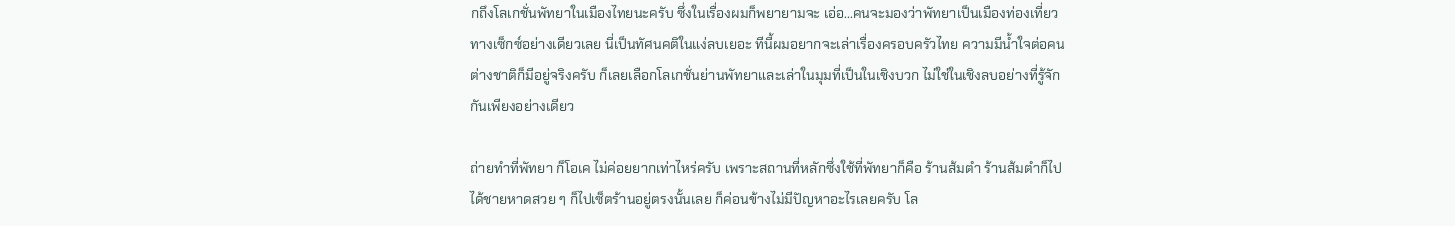กถึงโลเกชั่นพัทยาในเมืองไทยนะครับ ซึ่งในเรื่องผมก็พยายามจะ เอ่อ...คนจะมองว่าพัทยาเป็นเมืองท่องเที่ยวทางเซ็กซ์อย่างเดียวเลย นี่เป็นทัศนคติในแง่ลบเยอะ ทีนี้ผมอยากจะเล่าเรื่องครอบครัวไทย ความมีน้ำใจต่อคนต่างชาติก็มีอยู่จริงครับ ก็เลยเลือกโลเกชั่นย่านพัทยาและเล่าในมุมที่เป็นในเชิงบวก ไม่ใช่ในเชิงลบอย่างที่รู้จักกันเพียงอย่างเดียว

ถ่ายทำที่พัทยา ก็โอเค ไม่ค่อยยากเท่าไหร่ครับ เพราะสถานที่หลักซึ่งใช้ที่พัทยาก็คือ ร้านส้มตำ ร้านส้มตำก็ไปได้ชายหาดสวย ๆ ก็ไปเซ็ตร้านอยู่ตรงนั้นเลย ก็ค่อนข้างไม่มีปัญหาอะไรเลยครับ โล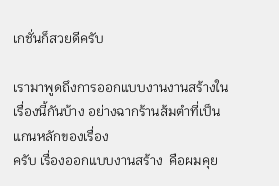เกชั่นก็สวยดีครับ

เรามาพูดถึงการออกแบบงานงานสร้างในเรื่องนี้กันบ้าง อย่างฉากร้านส้มตำที่เป็นแกนหลักของเรื่อง
ครับ เรื่องออกแบบงานสร้าง  คือผมคุย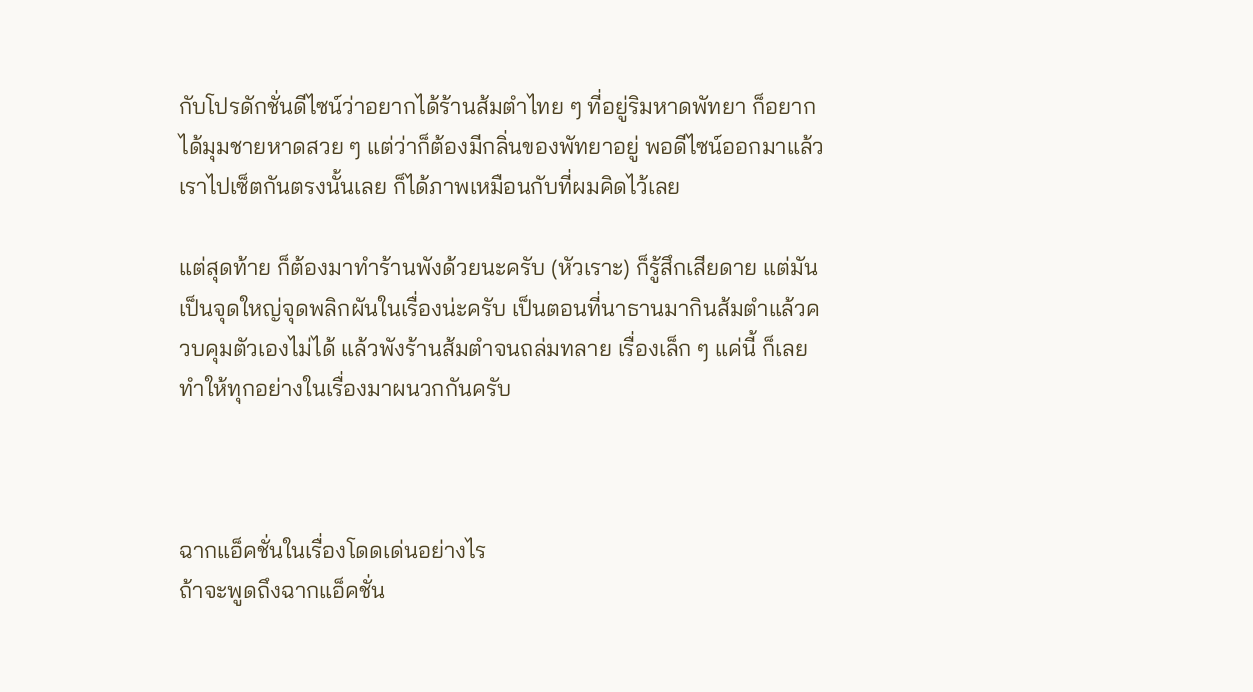กับโปรดักชั่นดีไซน์ว่าอยากได้ร้านส้มตำไทย ๆ ที่อยู่ริมหาดพัทยา ก็อยากได้มุมชายหาดสวย ๆ แต่ว่าก็ต้องมีกลิ่นของพัทยาอยู่ พอดีไซน์ออกมาแล้วเราไปเซ็ตกันตรงนั้นเลย ก็ได้ภาพเหมือนกับที่ผมคิดไว้เลย

แต่สุดท้าย ก็ต้องมาทำร้านพังด้วยนะครับ (หัวเราะ) ก็รู้สึกเสียดาย แต่มันเป็นจุดใหญ่จุดพลิกผันในเรื่องน่ะครับ เป็นตอนที่นาธานมากินส้มตำแล้วควบคุมตัวเองไม่ได้ แล้วพังร้านส้มตำจนถล่มทลาย เรื่องเล็ก ๆ แค่นี้ ก็เลยทำให้ทุกอย่างในเรื่องมาผนวกกันครับ



ฉากแอ็คชั่นในเรื่องโดดเด่นอย่างไร
ถ้าจะพูดถึงฉากแอ็คชั่น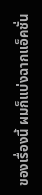ของเรื่องนี้ ผมก็แบ่งฉากแอ็คชั่น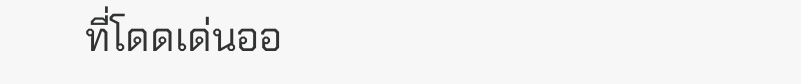ที่โดดเด่นออ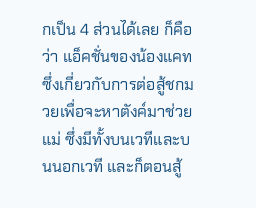กเป็น 4 ส่วนได้เลย ก็คือว่า แอ็คชั่นของน้องแคทซึ่งเกี่ยวกับการต่อสู้ชกมวยเพื่อจะหาตังค์มาช่วยแม่ ซึ่งมีทั้งบนเวทีและบนนอกเวที และก็ตอนสู้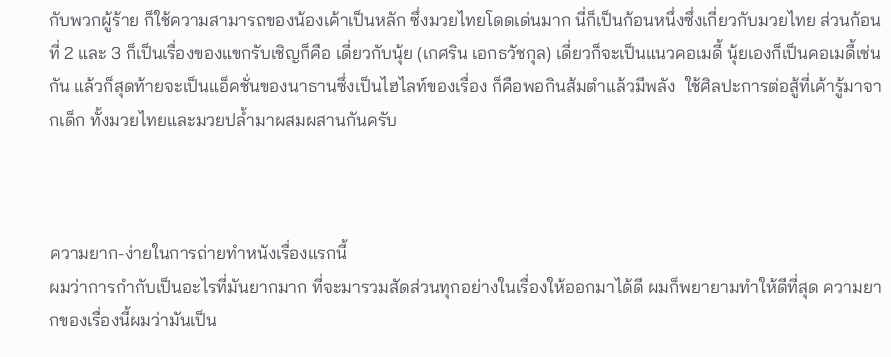กับพวกผู้ร้าย ก็ใช้ความสามารถของน้องเค้าเป็นหลัก ซึ่งมวยไทยโดดเด่นมาก นี่ก็เป็นก้อนหนึ่งซึ่งเกี่ยวกับมวยไทย ส่วนก้อนที่ 2 และ 3 ก็เป็นเรื่องของแขกรับเชิญก็คือ เดี่ยวกับนุ้ย (เกศริน เอกธวัชกุล) เดี่ยวก็จะเป็นแนวคอเมดี้ นุ้ยเองก็เป็นคอเมดี้เช่นกัน แล้วก็สุดท้ายจะเป็นแอ็คชั่นของนาธานซึ่งเป็นไฮไลท์ของเรื่อง ก็คือพอกินส้มตำแล้วมีพลัง  ใช้ศิลปะการต่อสู้ที่เค้ารู้มาจากเด็ก ทั้งมวยไทยและมวยปล้ำมาผสมผสานกันครับ



ความยาก-ง่ายในการถ่ายทำหนังเรื่องแรกนี้
ผมว่าการกำกับเป็นอะไรที่มันยากมาก ที่จะมารวมสัดส่วนทุกอย่างในเรื่องให้ออกมาได้ดี ผมก็พยายามทำให้ดีที่สุด ความยากของเรื่องนี้ผมว่ามันเป็น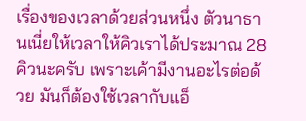เรื่องของเวลาด้วยส่วนหนึ่ง ตัวนาธานเนี่ยให้เวลาให้คิวเราได้ประมาณ 28 คิวนะครับ เพราะเค้ามีงานอะไรต่อด้วย มันก็ต้องใช้เวลากับแอ็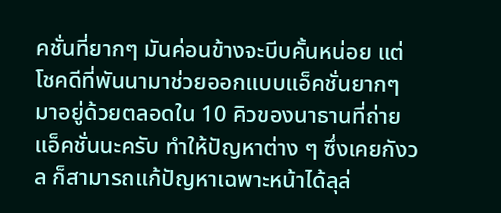คชั่นที่ยากๆ มันค่อนข้างจะบีบคั้นหน่อย แต่โชคดีที่พันนามาช่วยออกแบบแอ็คชั่นยากๆ มาอยู่ด้วยตลอดใน 10 คิวของนาธานที่ถ่ายแอ็คชั่นนะครับ ทำให้ปัญหาต่าง ๆ ซึ่งเคยกังวล ก็สามารถแก้ปัญหาเฉพาะหน้าได้ลุล่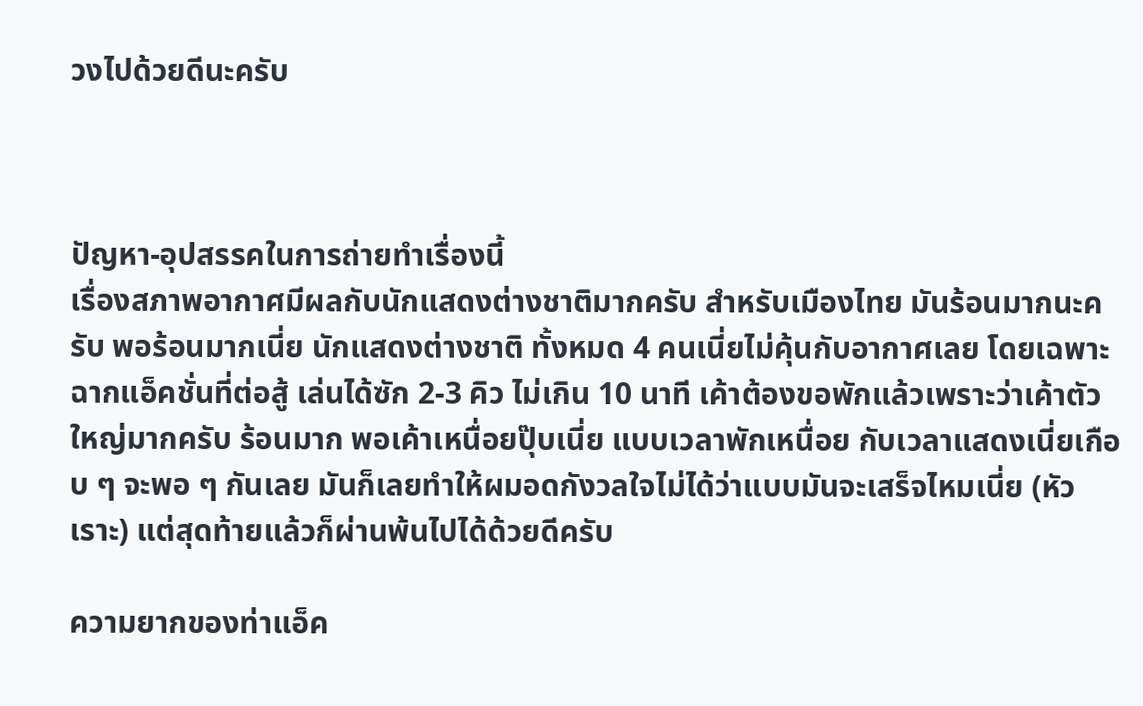วงไปด้วยดีนะครับ



ปัญหา-อุปสรรคในการถ่ายทำเรื่องนี้
เรื่องสภาพอากาศมีผลกับนักแสดงต่างชาติมากครับ สำหรับเมืองไทย มันร้อนมากนะครับ พอร้อนมากเนี่ย นักแสดงต่างชาติ ทั้งหมด 4 คนเนี่ยไม่คุ้นกับอากาศเลย โดยเฉพาะฉากแอ็คชั่นที่ต่อสู้ เล่นได้ซัก 2-3 คิว ไม่เกิน 10 นาที เค้าต้องขอพักแล้วเพราะว่าเค้าตัวใหญ่มากครับ ร้อนมาก พอเค้าเหนื่อยปุ๊บเนี่ย แบบเวลาพักเหนื่อย กับเวลาแสดงเนี่ยเกือบ ๆ จะพอ ๆ กันเลย มันก็เลยทำให้ผมอดกังวลใจไม่ได้ว่าแบบมันจะเสร็จไหมเนี่ย (หัวเราะ) แต่สุดท้ายแล้วก็ผ่านพ้นไปได้ด้วยดีครับ

ความยากของท่าแอ็ค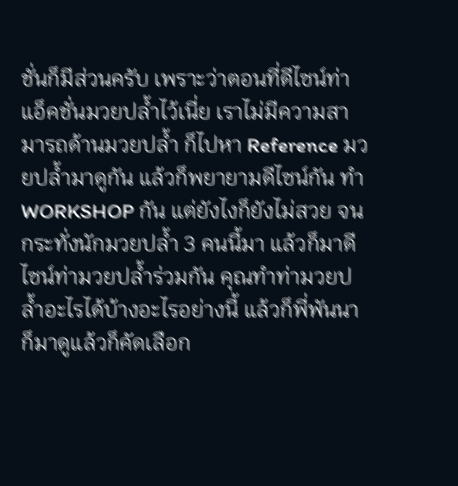ชั่นก็มีส่วนครับ เพราะว่าตอนที่ดีไซน์ท่าแอ็คชั่นมวยปล้ำไว้เนี่ย เราไม่มีความสามารถด้านมวยปล้ำ ก็ไปหา Reference มวยปล้ำมาดูกัน แล้วก็พยายามดีไซน์กัน ทำ WORKSHOP กัน แต่ยังไงก็ยังไม่สวย จนกระทั่งนักมวยปล้ำ 3 คนนี้มา แล้วก็มาดีไซน์ท่ามวยปล้ำร่วมกัน คุณทำท่ามวยปล้ำอะไรได้บ้างอะไรอย่างนี้ แล้วก็พี่พันนาก็มาดูแล้วก็คัดเลือก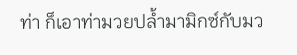ท่า ก็เอาท่ามวยปล้ำมามิกซ์กับมว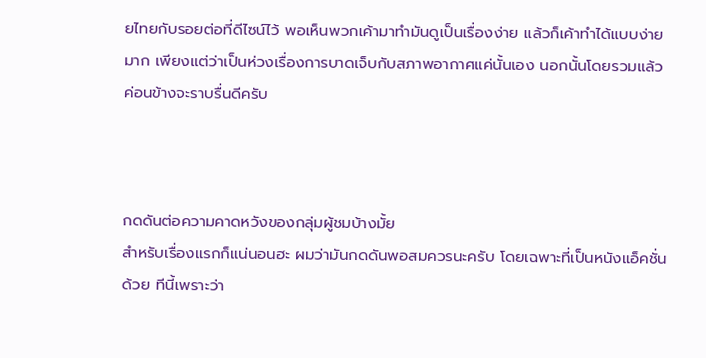ยไทยกับรอยต่อที่ดีไซน์ไว้ พอเห็นพวกเค้ามาทำมันดูเป็นเรื่องง่าย แล้วก็เค้าทำได้แบบง่ายมาก เพียงแต่ว่าเป็นห่วงเรื่องการบาดเจ็บกับสภาพอากาศแค่นั้นเอง นอกนั้นโดยรวมแล้วค่อนข้างจะราบรื่นดีครับ



กดดันต่อความคาดหวังของกลุ่มผู้ชมบ้างมั้ย
สำหรับเรื่องแรกก็แน่นอนฮะ ผมว่ามันกดดันพอสมควรนะครับ โดยเฉพาะที่เป็นหนังแอ็คชั่นด้วย ทีนี้เพราะว่า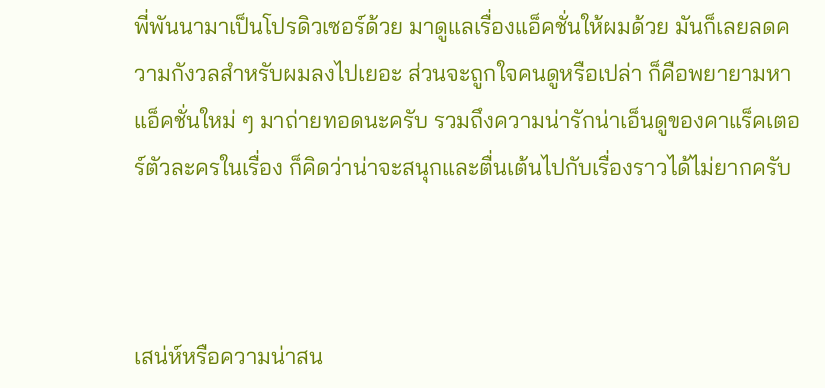พี่พันนามาเป็นโปรดิวเซอร์ด้วย มาดูแลเรื่องแอ็คชั่นให้ผมด้วย มันก็เลยลดความกังวลสำหรับผมลงไปเยอะ ส่วนจะถูกใจคนดูหรือเปล่า ก็คือพยายามหาแอ็คชั่นใหม่ ๆ มาถ่ายทอดนะครับ รวมถึงความน่ารักน่าเอ็นดูของคาแร็คเตอร์ตัวละครในเรื่อง ก็คิดว่าน่าจะสนุกและตื่นเต้นไปกับเรื่องราวได้ไม่ยากครับ



เสน่ห์หรือความน่าสน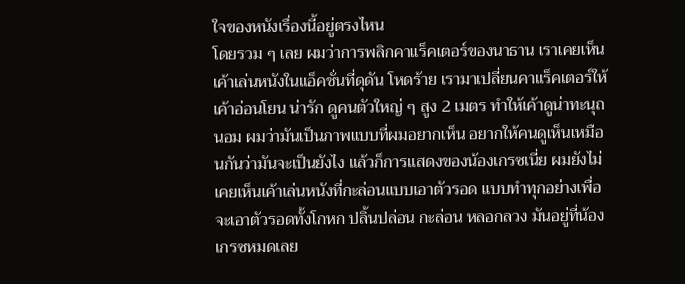ใจของหนังเรื่องนี้อยู่ตรงไหน
โดยรวม ๆ เลย ผมว่าการพลิกคาแร็คเตอร์ของนาธาน เราเคยเห็นเค้าเล่นหนังในแอ็คชั่นที่ดุดัน โหดร้าย เรามาเปลี่ยนคาแร็คเตอร์ให้เค้าอ่อนโยน น่ารัก ดูคนตัวใหญ่ ๆ สูง 2 เมตร ทำให้เค้าดูน่าทะนุถนอม ผมว่ามันเป็นภาพแบบที่ผมอยากเห็น อยากให้คนดูเห็นเหมือนกันว่ามันจะเป็นยังไง แล้วก็การแสดงของน้องเกรซเนี่ย ผมยังไม่เคยเห็นเค้าเล่นหนังที่กะล่อนแบบเอาตัวรอด แบบทำทุกอย่างเพื่อจะเอาตัวรอดทั้งโกหก ปลิ้นปล่อน กะล่อน หลอกลวง มันอยู่ที่น้องเกรซหมดเลย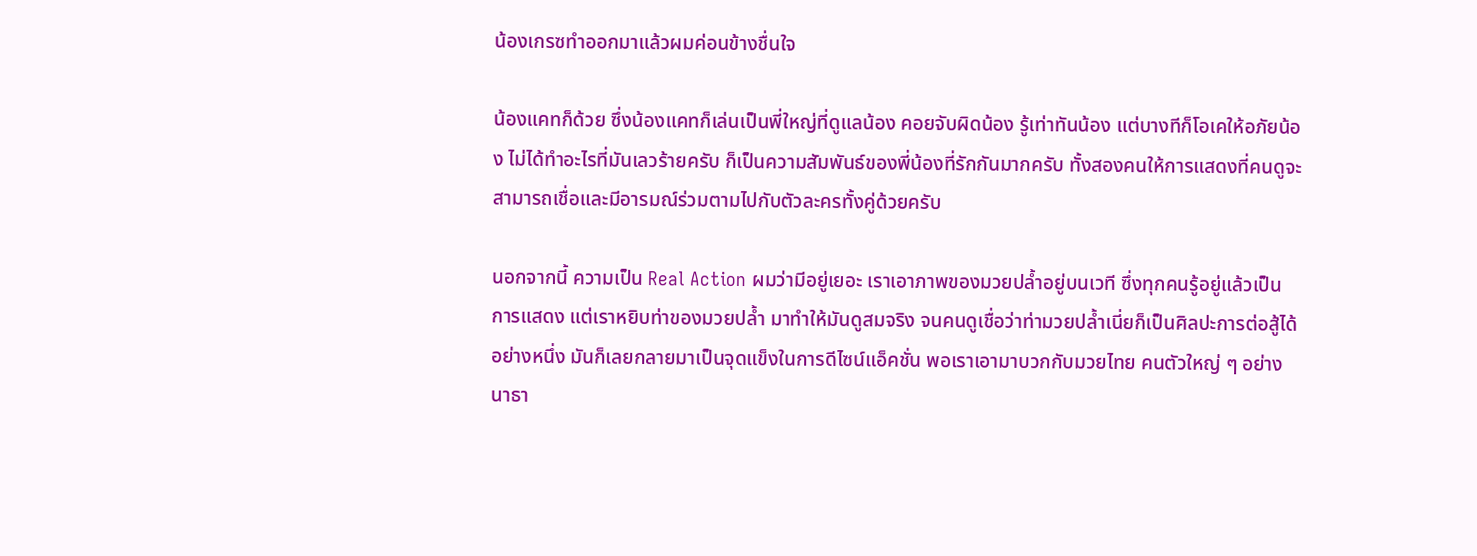น้องเกรซทำออกมาแล้วผมค่อนข้างชื่นใจ

น้องแคทก็ด้วย ซึ่งน้องแคทก็เล่นเป็นพี่ใหญ่ที่ดูแลน้อง คอยจับผิดน้อง รู้เท่าทันน้อง แต่บางทีก็โอเคให้อภัยน้อง ไม่ได้ทำอะไรที่มันเลวร้ายครับ ก็เป็นความสัมพันธ์ของพี่น้องที่รักกันมากครับ ทั้งสองคนให้การแสดงที่คนดูจะสามารถเชื่อและมีอารมณ์ร่วมตามไปกับตัวละครทั้งคู่ด้วยครับ

นอกจากนี้ ความเป็น Real Action ผมว่ามีอยู่เยอะ เราเอาภาพของมวยปล้ำอยู่บนเวที ซึ่งทุกคนรู้อยู่แล้วเป็นการแสดง แต่เราหยิบท่าของมวยปล้ำ มาทำให้มันดูสมจริง จนคนดูเชื่อว่าท่ามวยปล้ำเนี่ยก็เป็นศิลปะการต่อสู้ได้อย่างหนึ่ง มันก็เลยกลายมาเป็นจุดแข็งในการดีไซน์แอ็คชั่น พอเราเอามาบวกกับมวยไทย คนตัวใหญ่ ๆ อย่างนาธา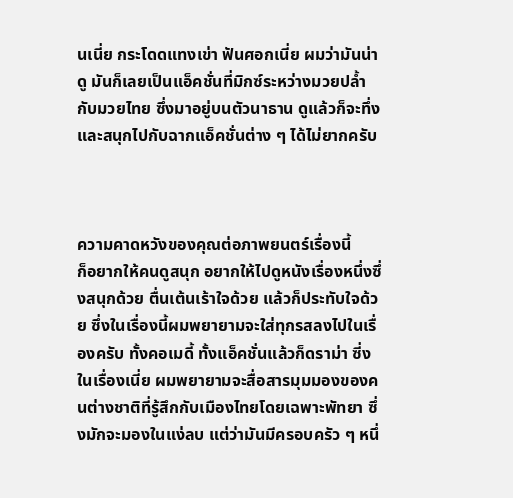นเนี่ย กระโดดแทงเข่า ฟันศอกเนี่ย ผมว่ามันน่าดู มันก็เลยเป็นแอ็คชั่นที่มิกซ์ระหว่างมวยปล้ำกับมวยไทย ซึ่งมาอยู่บนตัวนาธาน ดูแล้วก็จะทึ่งและสนุกไปกับฉากแอ็คชั่นต่าง ๆ ได้ไม่ยากครับ



ความคาดหวังของคุณต่อภาพยนตร์เรื่องนี้
ก็อยากให้คนดูสนุก อยากให้ไปดูหนังเรื่องหนึ่งซึ่งสนุกด้วย ตื่นเต้นเร้าใจด้วย แล้วก็ประทับใจด้วย ซึ่งในเรื่องนี้ผมพยายามจะใส่ทุกรสลงไปในเรื่องครับ ทั้งคอเมดี้ ทั้งแอ็คชั่นแล้วก็ดราม่า ซี่งในเรื่องเนี่ย ผมพยายามจะสื่อสารมุมมองของคนต่างชาติที่รู้สึกกับเมืองไทยโดยเฉพาะพัทยา ซึ่งมักจะมองในแง่ลบ แต่ว่ามันมีครอบครัว ๆ หนึ่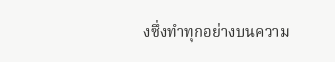งซึ่งทำทุกอย่างบนความ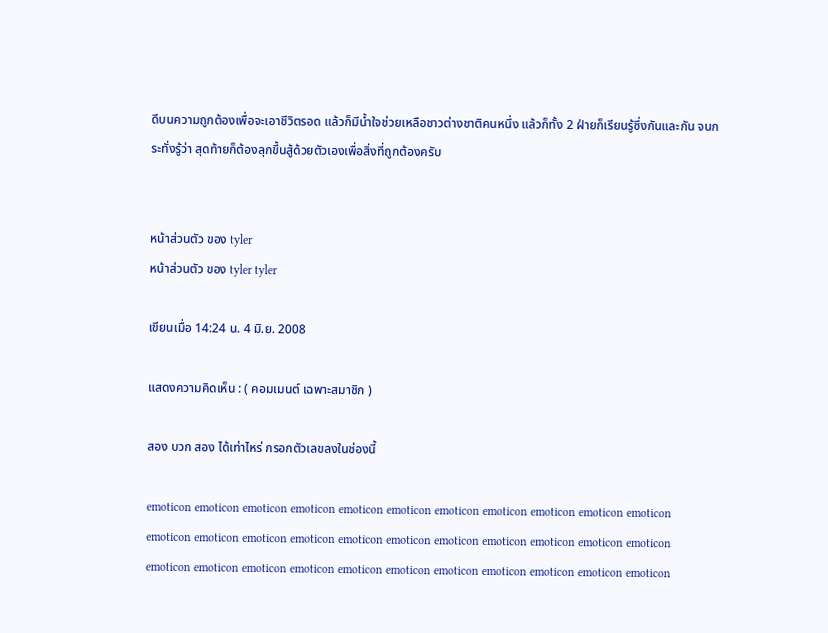ดีบนความถูกต้องเพื่อจะเอาชีวิตรอด แล้วก็มีน้ำใจช่วยเหลือชาวต่างชาติคนหนึ่ง แล้วก็ทั้ง 2 ฝ่ายก็เรียนรู้ซึ่งกันและกัน จนกระทั่งรู้ว่า สุดท้ายก็ต้องลุกขึ้นสู้ด้วยตัวเองเพื่อสิ่งที่ถูกต้องครับ


หน้าส่วนตัว ของ tyler
หน้าส่วนตัว ของ tyler tyler

เขียนเมื่อ 14:24 น. 4 มิ.ย. 2008

แสดงความคิดเห็น : ( คอมเมนต์ เฉพาะสมาชิก )

สอง บวก สอง ได้เท่าไหร่ กรอกตัวเลขลงในช่องนี้

emoticon emoticon emoticon emoticon emoticon emoticon emoticon emoticon emoticon emoticon emoticon emoticon emoticon emoticon emoticon emoticon emoticon emoticon emoticon emoticon emoticon emoticon emoticon emoticon emoticon emoticon emoticon emoticon emoticon emoticon emoticon emoticon emoticon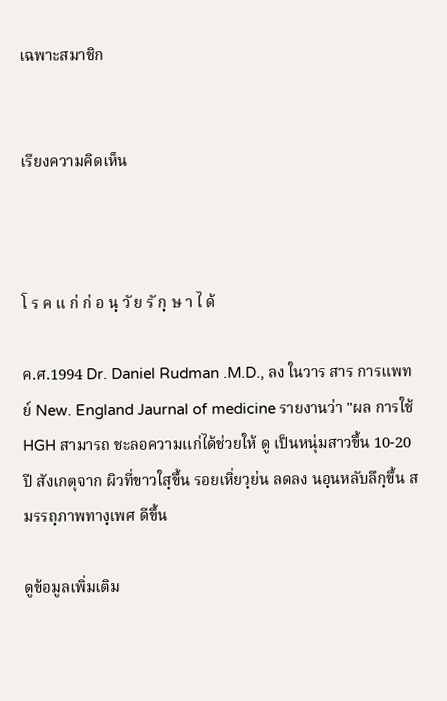เฉพาะสมาชิก


เรียงความคิดเห็น



โ ร ค แ ก่ ก่ อ นฺ วั ย รั กฺ ษ า ไ ด้

ค.ศ.1994 Dr. Daniel Rudman .M.D., ลง ในวาร สาร การแพทย์ New. England Jaurnal of medicine รายงานว่า "ผล การใช้ HGH สามารถ ชะลอความเเก่ได้ช่วยให้ ดู เป็นหนุ่มสาวขึ้น 10-20 ปี สังเกตุจาก ผิวที่ขาวใสฺขึ้น รอยเหิ่ยวฺย่น ลดลง นอฺนหลับลึกฺขึ้น สมรรถฺภาพทางฺเพศ ดีขึ้น

ดูข้อมูลเพิ่มเติม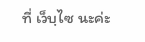ที่ เว็บฺไซ นะค่ะ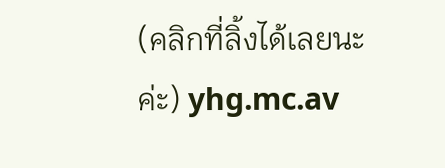(คลิกที่ลิ้งได้เลยนะค่ะ) yhg.mc.av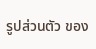รูปส่วนตัว ของ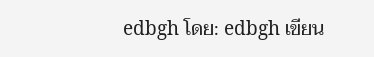edbgh โดย: edbgh เขียน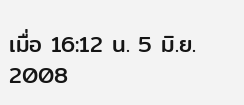เมื่อ 16:12 น. 5 มิ.ย. 2008